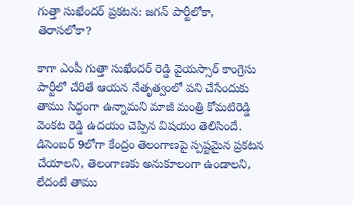గుత్తా సుఖేందర్ ప్రకటన: జగన్ పార్టీలోకా, తెరాసలోకా?

కాగా ఎంపీ గుత్తా సుఖేందర్ రెడ్డి వైయస్సార్ కాంగ్రెసు పార్టీలో చేరితే ఆయన నేతృత్వంలో పని చేసేందుకు తాము సిద్ధంగా ఉన్నామని మాజీ మంత్రి కోమటిరెడ్డి వెంకట రెడ్డి ఉదయం చెప్పిన విషయం తెలిసిందే. డిసెంబర్ 9లోగా కేంద్రం తెలంగాణపై స్పష్టమైన ప్రకటన చేయాలని, తెలంగాణకు అనుకూలంగా ఉండాలని, లేదంటే తాము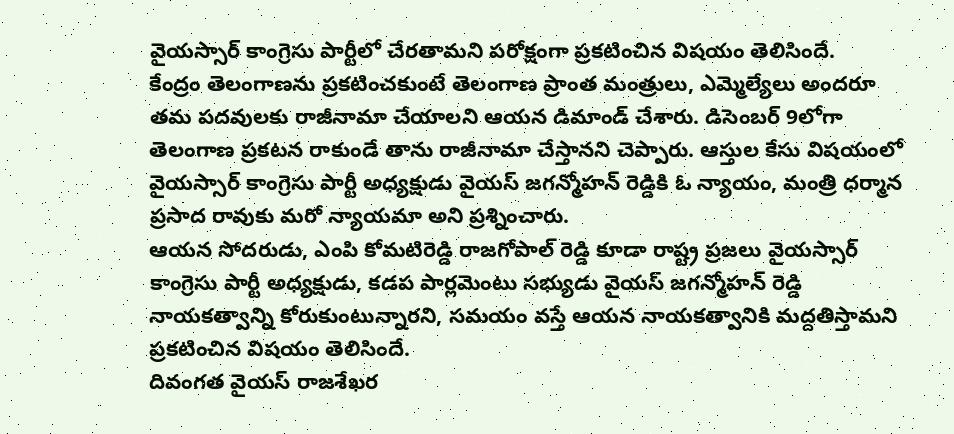వైయస్సార్ కాంగ్రెసు పార్టీలో చేరతామని పరోక్షంగా ప్రకటించిన విషయం తెలిసిందే.
కేంద్రం తెలంగాణను ప్రకటించకుంటే తెలంగాణ ప్రాంత మంత్రులు, ఎమ్మెల్యేలు అందరూ తమ పదవులకు రాజీనామా చేయాలని ఆయన డిమాండ్ చేశారు. డిసెంబర్ 9లోగా తెలంగాణ ప్రకటన రాకుండే తాను రాజీనామా చేస్తానని చెప్పారు. ఆస్తుల కేసు విషయంలో వైయస్సార్ కాంగ్రెసు పార్టీ అధ్యక్షుడు వైయస్ జగన్మోహన్ రెడ్డికి ఓ న్యాయం, మంత్రి ధర్మాన ప్రసాద రావుకు మరో న్యాయమా అని ప్రశ్నించారు.
ఆయన సోదరుడు, ఎంపి కోమటిరెడ్డి రాజగోపాల్ రెడ్డి కూడా రాష్ట్ర ప్రజలు వైయస్సార్ కాంగ్రెసు పార్టీ అధ్యక్షుడు, కడప పార్లమెంటు సభ్యుడు వైయస్ జగన్మోహన్ రెడ్డి నాయకత్వాన్ని కోరుకుంటున్నారని, సమయం వస్తే ఆయన నాయకత్వానికి మద్దతిస్తామని ప్రకటించిన విషయం తెలిసిందే.
దివంగత వైయస్ రాజశేఖర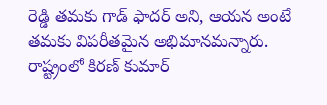రెడ్డి తమకు గాడ్ ఫాదర్ అని, ఆయన అంటే తమకు విపరీతమైన అభిమానమన్నారు. రాష్ట్రంలో కిరణ్ కుమార్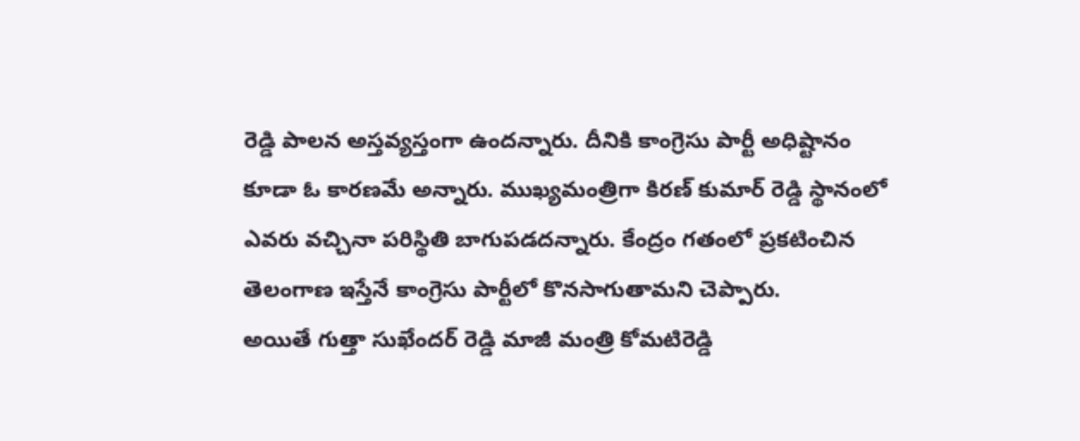రెడ్డి పాలన అస్తవ్యస్తంగా ఉందన్నారు. దీనికి కాంగ్రెసు పార్టీ అధిష్టానం కూడా ఓ కారణమే అన్నారు. ముఖ్యమంత్రిగా కిరణ్ కుమార్ రెడ్డి స్థానంలో ఎవరు వచ్చినా పరిస్థితి బాగుపడదన్నారు. కేంద్రం గతంలో ప్రకటించిన తెలంగాణ ఇస్తేనే కాంగ్రెసు పార్టీలో కొనసాగుతామని చెప్పారు.
అయితే గుత్తా సుఖేందర్ రెడ్డి మాజీ మంత్రి కోమటిరెడ్డి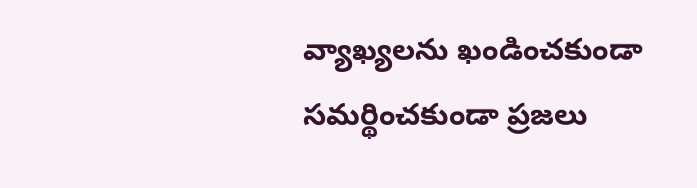వ్యాఖ్యలను ఖండించకుండా సమర్థించకుండా ప్రజలు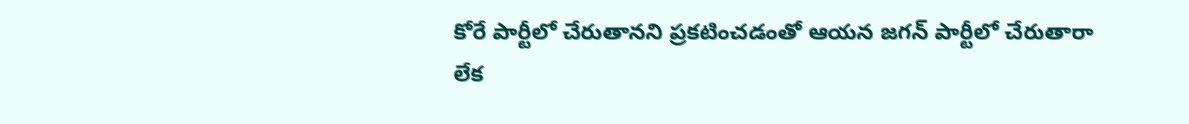కోరే పార్టీలో చేరుతానని ప్రకటించడంతో ఆయన జగన్ పార్టీలో చేరుతారా లేక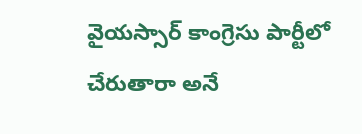వైయస్సార్ కాంగ్రెసు పార్టీలో చేరుతారా అనే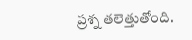ప్రశ్న తలెత్తుతోంది.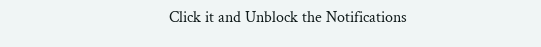Click it and Unblock the Notifications